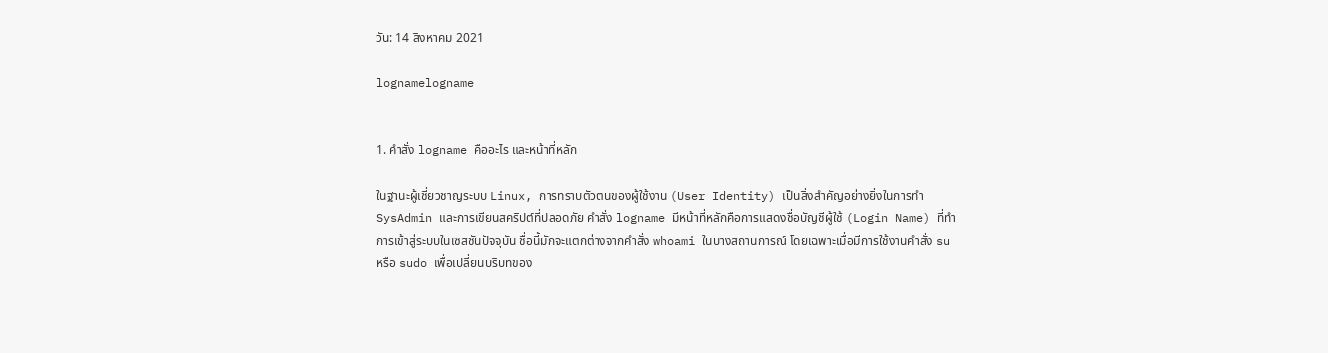วัน: 14 สิงหาคม 2021

lognamelogname


1. คำสั่ง logname คืออะไร และหน้าที่หลัก

ในฐานะผู้เชี่ยวชาญระบบ Linux, การทราบตัวตนของผู้ใช้งาน (User Identity) เป็นสิ่งสำคัญอย่างยิ่งในการทำ SysAdmin และการเขียนสคริปต์ที่ปลอดภัย คำสั่ง logname มีหน้าที่หลักคือการแสดงชื่อบัญชีผู้ใช้ (Login Name) ที่ทำการเข้าสู่ระบบในเซสชันปัจจุบัน ชื่อนี้มักจะแตกต่างจากคำสั่ง whoami ในบางสถานการณ์ โดยเฉพาะเมื่อมีการใช้งานคำสั่ง su หรือ sudo เพื่อเปลี่ยนบริบทของ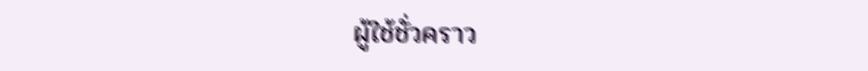ผู้ใช้ชั่วคราว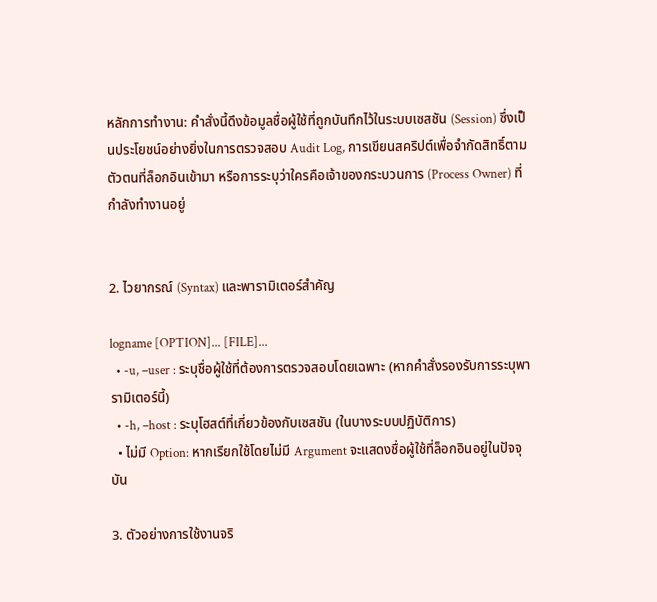หลักการทำงาน: คำสั่งนี้ดึงข้อมูลชื่อผู้ใช้ที่ถูกบันทึกไว้ในระบบเซสชัน (Session) ซึ่งเป็นประโยชน์อย่างยิ่งในการตรวจสอบ Audit Log, การเขียนสคริปต์เพื่อจำกัดสิทธิ์ตามตัวตนที่ล็อกอินเข้ามา หรือการระบุว่าใครคือเจ้าของกระบวนการ (Process Owner) ที่กำลังทำงานอยู่


2. ไวยากรณ์ (Syntax) และพารามิเตอร์สำคัญ

logname [OPTION]... [FILE]...
  • -u, –user : ระบุชื่อผู้ใช้ที่ต้องการตรวจสอบโดยเฉพาะ (หากคำสั่งรองรับการระบุพารามิเตอร์นี้)
  • -h, –host : ระบุโฮสต์ที่เกี่ยวข้องกับเซสชัน (ในบางระบบปฏิบัติการ)
  • ไม่มี Option: หากเรียกใช้โดยไม่มี Argument จะแสดงชื่อผู้ใช้ที่ล็อกอินอยู่ในปัจจุบัน

3. ตัวอย่างการใช้งานจริ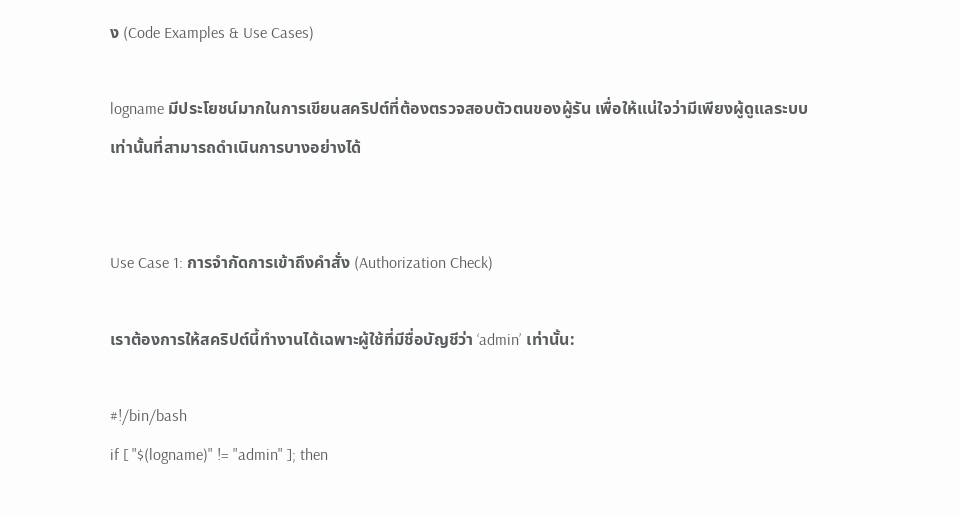ง (Code Examples & Use Cases)

logname มีประโยชน์มากในการเขียนสคริปต์ที่ต้องตรวจสอบตัวตนของผู้รัน เพื่อให้แน่ใจว่ามีเพียงผู้ดูแลระบบเท่านั้นที่สามารถดำเนินการบางอย่างได้


Use Case 1: การจำกัดการเข้าถึงคำสั่ง (Authorization Check)

เราต้องการให้สคริปต์นี้ทำงานได้เฉพาะผู้ใช้ที่มีชื่อบัญชีว่า ‘admin’ เท่านั้น:

#!/bin/bash
if [ "$(logname)" != "admin" ]; then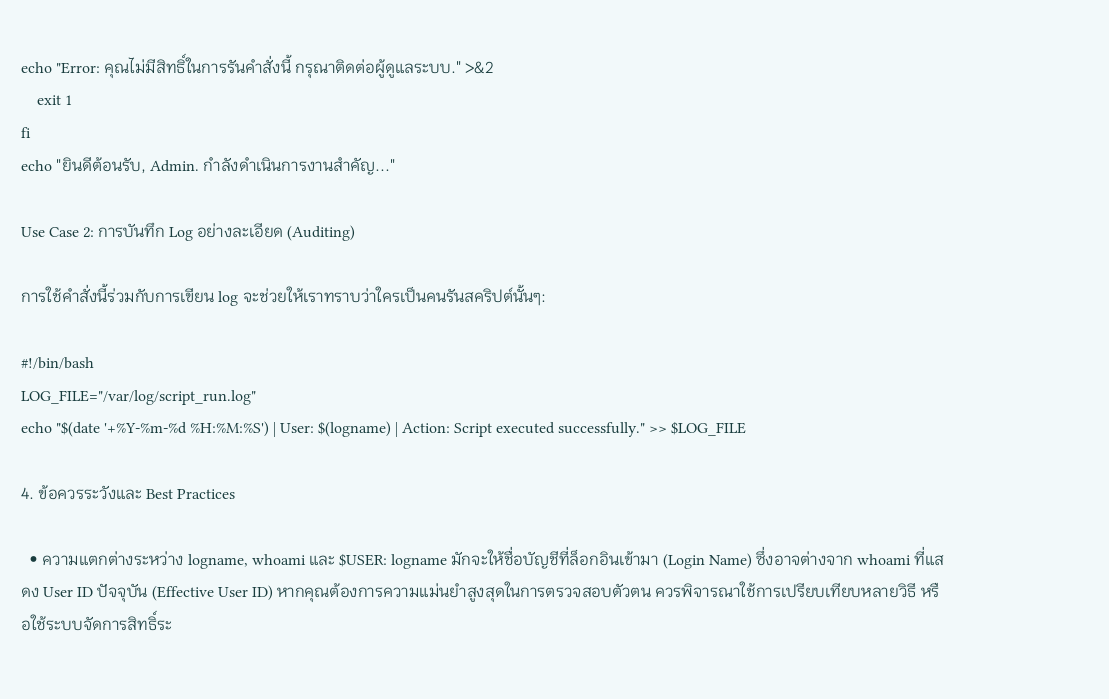echo "Error: คุณไม่มีสิทธิ์ในการรันคำสั่งนี้ กรุณาติดต่อผู้ดูแลระบบ." >&2
    exit 1
fi
echo "ยินดีต้อนรับ, Admin. กำลังดำเนินการงานสำคัญ..."

Use Case 2: การบันทึก Log อย่างละเอียด (Auditing)

การใช้คำสั่งนี้ร่วมกับการเขียน log จะช่วยให้เราทราบว่าใครเป็นคนรันสคริปต์นั้นๆ:

#!/bin/bash
LOG_FILE="/var/log/script_run.log"
echo "$(date '+%Y-%m-%d %H:%M:%S') | User: $(logname) | Action: Script executed successfully." >> $LOG_FILE

4. ข้อควรระวังและ Best Practices

  • ความแตกต่างระหว่าง logname, whoami และ $USER: logname มักจะให้ชื่อบัญชีที่ล็อกอินเข้ามา (Login Name) ซึ่งอาจต่างจาก whoami ที่แสดง User ID ปัจจุบัน (Effective User ID) หากคุณต้องการความแม่นยำสูงสุดในการตรวจสอบตัวตน ควรพิจารณาใช้การเปรียบเทียบหลายวิธี หรือใช้ระบบจัดการสิทธิ์ระ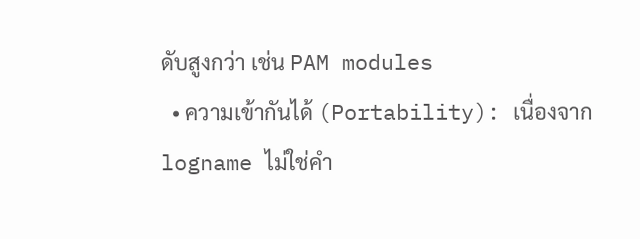ดับสูงกว่า เช่น PAM modules
  • ความเข้ากันได้ (Portability): เนื่องจาก logname ไม่ใช่คำ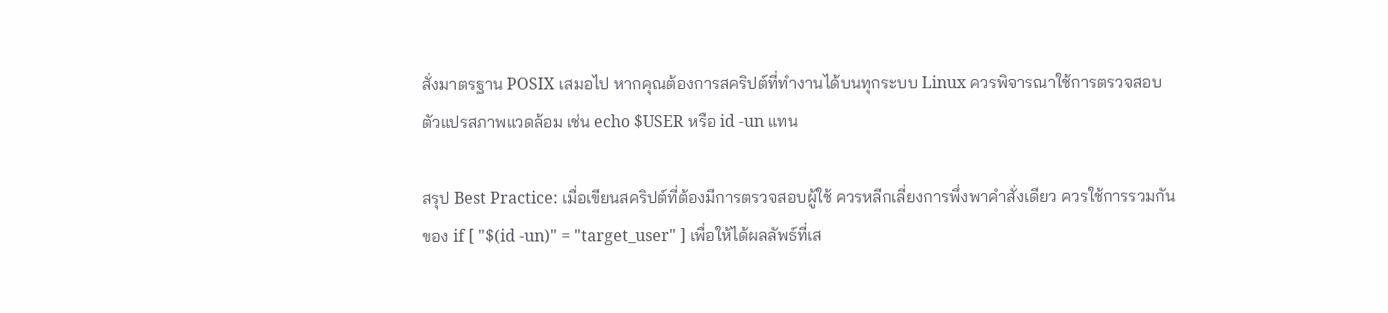สั่งมาตรฐาน POSIX เสมอไป หากคุณต้องการสคริปต์ที่ทำงานได้บนทุกระบบ Linux ควรพิจารณาใช้การตรวจสอบตัวแปรสภาพแวดล้อม เช่น echo $USER หรือ id -un แทน

สรุป Best Practice: เมื่อเขียนสคริปต์ที่ต้องมีการตรวจสอบผู้ใช้ ควรหลีกเลี่ยงการพึ่งพาคำสั่งเดียว ควรใช้การรวมกันของ if [ "$(id -un)" = "target_user" ] เพื่อให้ได้ผลลัพธ์ที่เส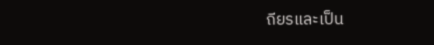ถียรและเป็น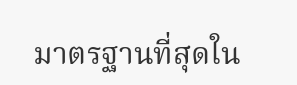มาตรฐานที่สุดใน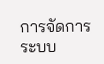การจัดการระบบ